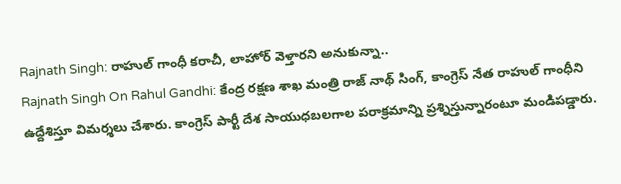Rajnath Singh: రాహుల్ గాంధీ కరాచీ, లాహోర్ వెళ్తారని అనుకున్నా..
Rajnath Singh On Rahul Gandhi: కేంద్ర రక్షణ శాఖ మంత్రి రాజ్ నాథ్ సింగ్, కాంగ్రెస్ నేత రాహుల్ గాంధీని ఉద్దేశిస్తూ విమర్శలు చేశారు. కాంగ్రెస్ పార్టీ దేశ సాయుధబలగాల పరాక్రమాన్ని ప్రశ్నిస్తున్నారంటూ మండిపడ్డారు.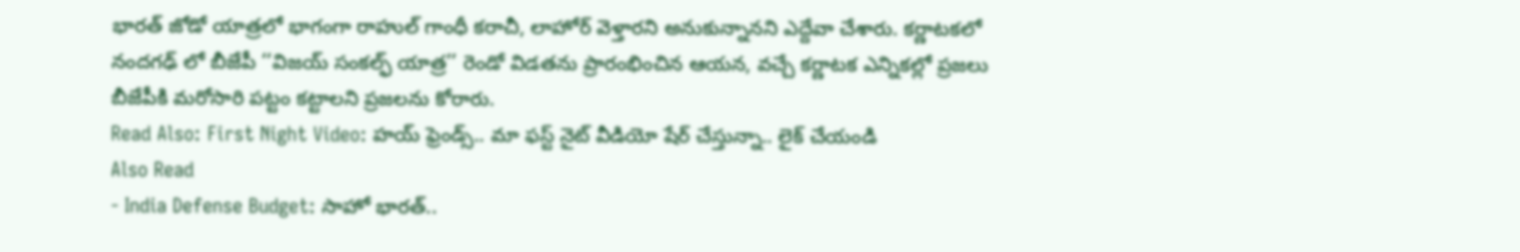భారత్ జోడో యాత్రలో భాగంగా రాహుల్ గాంధీ కరాచీ, లాహోర్ వెళ్తారని అనుకున్నానని ఎద్దేవా చేశారు. కర్ణాటకలో నందగఢ్ లో బీజేపీ ‘‘విజయ్ సంకల్ఫ్ యాత్ర’’ రెండో విడతను ప్రారంభించిన ఆయన, వచ్చే కర్ణాటక ఎన్నికల్లో ప్రజలు బీజేపీకి మరోసారి పట్టం కట్టాలని ప్రజలను కోరారు.
Read Also: First Night Video: హయ్ ఫ్రెండ్స్.. మా ఫస్ట్ నైట్ వీడియో షేర్ చేస్తున్నా.. లైక్ చేయండి
Also Read
- India Defense Budget: సాహో భారత్..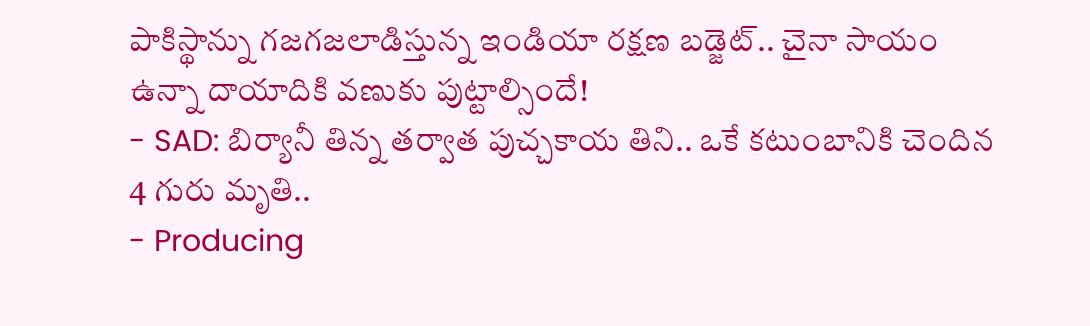పాకిస్థాన్ను గజగజలాడిస్తున్న ఇండియా రక్షణ బడ్జెట్.. చైనా సాయం ఉన్నా దాయాదికి వణుకు పుట్టాల్సిందే!
- SAD: బిర్యానీ తిన్న తర్వాత పుచ్చకాయ తిని.. ఒకే కటుంబానికి చెందిన 4 గురు మృతి..
- Producing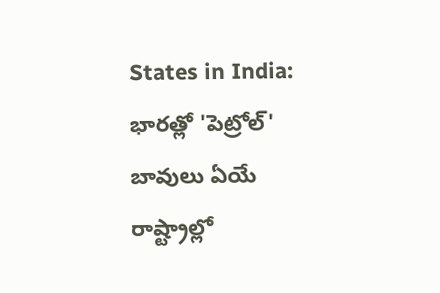States in India: భారత్లో 'పెట్రోల్' బావులు ఏయే రాష్ట్రాల్లో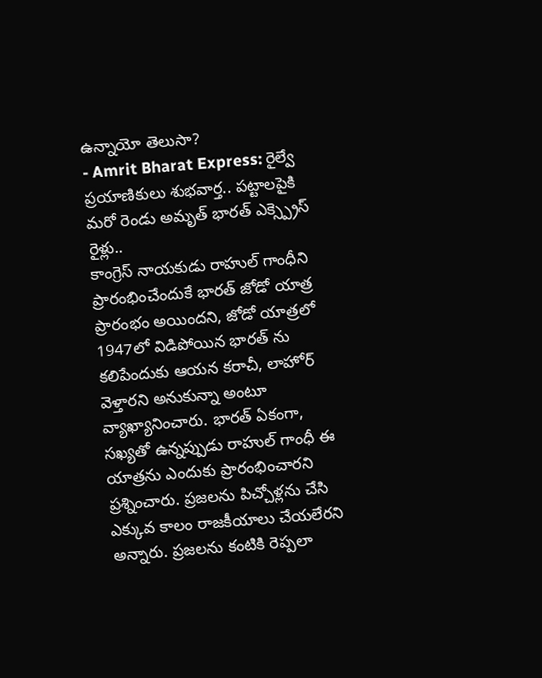ఉన్నాయో తెలుసా?
- Amrit Bharat Express: రైల్వే ప్రయాణికులు శుభవార్త.. పట్టాలపైకి మరో రెండు అమృత్ భారత్ ఎక్స్ప్రెస్ రైళ్లు..
కాంగ్రెస్ నాయకుడు రాహుల్ గాంధీని ప్రారంభించేందుకే భారత్ జోడో యాత్ర ప్రారంభం అయిందని, జోడో యాత్రలో 1947లో విడిపోయిన భారత్ ను కలిపేందుకు ఆయన కరాచీ, లాహోర్ వెళ్తారని అనుకున్నా అంటూ వ్యాఖ్యానించారు. భారత్ ఏకంగా, సఖ్యతో ఉన్నప్పుడు రాహుల్ గాంధీ ఈ యాత్రను ఎందుకు ప్రారంభించారని ప్రశ్నించారు. ప్రజలను పిచ్చోళ్లను చేసి ఎక్కువ కాలం రాజకీయాలు చేయలేరని అన్నారు. ప్రజలను కంటికి రెప్పలా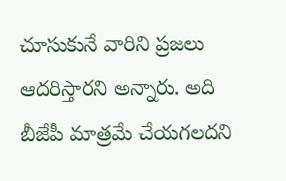చూసుకునే వారిని ప్రజలు ఆదరిస్తారని అన్నారు. అది బీజేపీ మాత్రమే చేయగలదని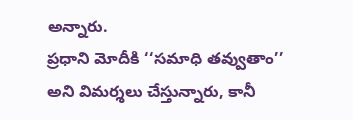అన్నారు.
ప్రధాని మోదీకి ‘‘సమాధి తవ్వుతాం’’ అని విమర్శలు చేస్తున్నారు, కానీ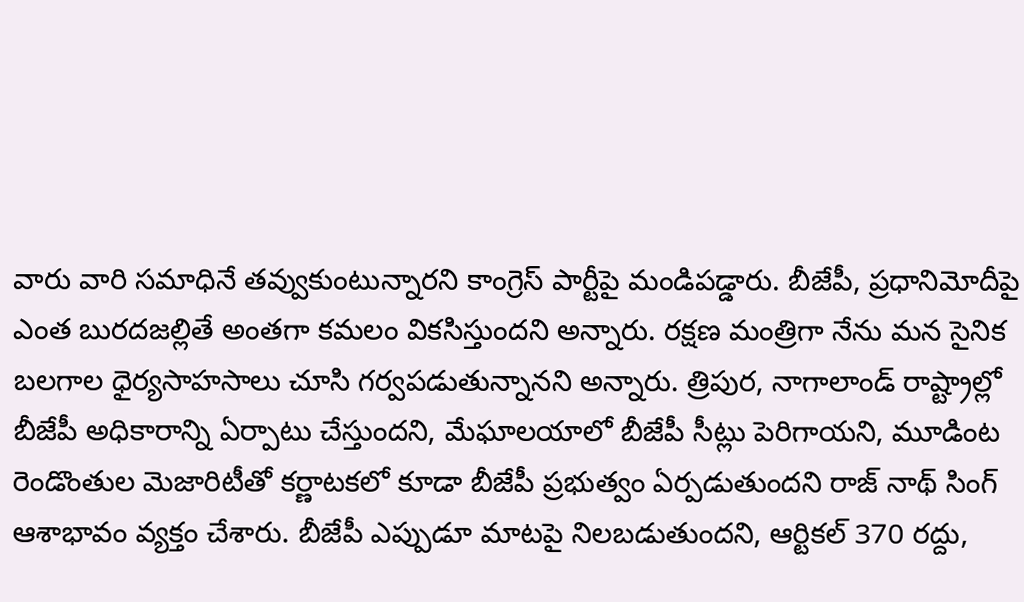వారు వారి సమాధినే తవ్వుకుంటున్నారని కాంగ్రెస్ పార్టీపై మండిపడ్డారు. బీజేపీ, ప్రధానిమోదీపై ఎంత బురదజల్లితే అంతగా కమలం వికసిస్తుందని అన్నారు. రక్షణ మంత్రిగా నేను మన సైనిక బలగాల ధైర్యసాహసాలు చూసి గర్వపడుతున్నానని అన్నారు. త్రిపుర, నాగాలాండ్ రాష్ట్రాల్లో బీజేపీ అధికారాన్ని ఏర్పాటు చేస్తుందని, మేఘాలయాలో బీజేపీ సీట్లు పెరిగాయని, మూడింట రెండొంతుల మెజారిటీతో కర్ణాటకలో కూడా బీజేపీ ప్రభుత్వం ఏర్పడుతుందని రాజ్ నాథ్ సింగ్ ఆశాభావం వ్యక్తం చేశారు. బీజేపీ ఎప్పుడూ మాటపై నిలబడుతుందని, ఆర్టికల్ 370 రద్దు,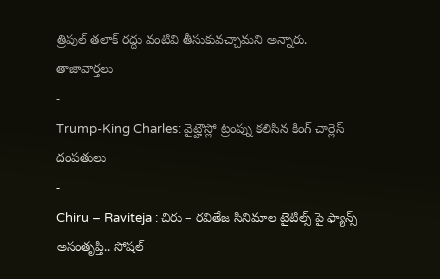త్రిపుల్ తలాక్ రద్దు వంటివి తీసుకువచ్చామని అన్నారు.
తాజావార్తలు
-
Trump-King Charles: వైట్హౌస్లో ట్రంప్ను కలిసిన కింగ్ చార్లెస్ దంపతులు
-
Chiru – Raviteja : చిరు – రవితేజ సినిమాల టైటిల్స్ పై ఫ్యాన్స్ అసంతృప్తి.. సోషల్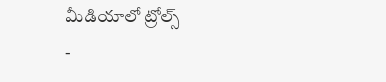మీడియాలో ట్రోల్స్
-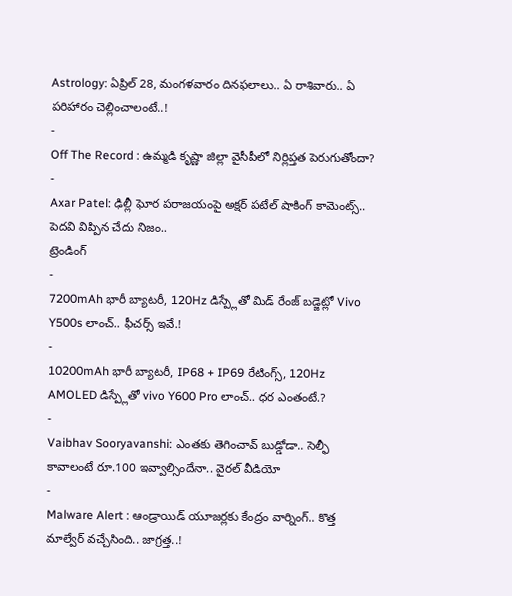Astrology: ఏప్రిల్ 28, మంగళవారం దినఫలాలు.. ఏ రాశివారు.. ఏ పరిహారం చెల్లించాలంటే..!
-
Off The Record : ఉమ్మడి కృష్ణా జిల్లా వైసీపీలో నిర్లిప్తత పెరుగుతోందా?
-
Axar Patel: ఢిల్లీ ఘోర పరాజయంపై అక్షర్ పటేల్ షాకింగ్ కామెంట్స్.. పెదవి విప్పిన చేదు నిజం..
ట్రెండింగ్
-
7200mAh భారీ బ్యాటరీ, 120Hz డిస్ప్లేతో మిడ్ రేంజ్ బడ్జెట్లో Vivo Y500s లాంచ్.. ఫీచర్స్ ఇవే.!
-
10200mAh భారీ బ్యాటరీ, IP68 + IP69 రేటింగ్స్, 120Hz AMOLED డిస్ప్లేతో vivo Y600 Pro లాంచ్.. ధర ఎంతంటే.?
-
Vaibhav Sooryavanshi: ఎంతకు తెగించావ్ బుడ్డోడా.. సెల్ఫీ కావాలంటే రూ.100 ఇవ్వాల్సిందేనా.. వైరల్ వీడియో
-
Malware Alert : ఆండ్రాయిడ్ యూజర్లకు కేంద్రం వార్నింగ్.. కొత్త మాల్వేర్ వచ్చేసింది.. జాగ్రత్త..!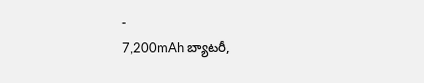-
7,200mAh బ్యాటరీ,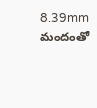8.39mm మందంతో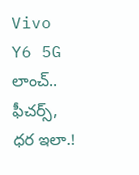Vivo Y6 5G లాంచ్.. ఫీచర్స్, ధర ఇలా.!